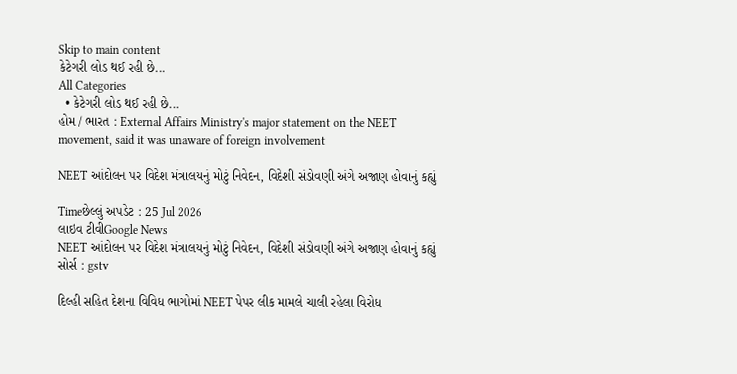Skip to main content
કેટેગરી લોડ થઈ રહી છે...
All Categories
  • કેટેગરી લોડ થઈ રહી છે...
હોમ / ભારત : External Affairs Ministry's major statement on the NEET movement, said it was unaware of foreign involvement

NEET આંદોલન પર વિદેશ મંત્રાલયનું મોટું નિવેદન, વિદેશી સંડોવણી અંગે અજાણ હોવાનું કહ્યું

Timeછેલ્લું અપડેટ : 25 Jul 2026
લાઇવ ટીવીGoogle News
NEET આંદોલન પર વિદેશ મંત્રાલયનું મોટું નિવેદન, વિદેશી સંડોવણી અંગે અજાણ હોવાનું કહ્યું
સોર્સ : gstv

દિલ્હી સહિત દેશના વિવિધ ભાગોમાં NEET પેપર લીક મામલે ચાલી રહેલા વિરોધ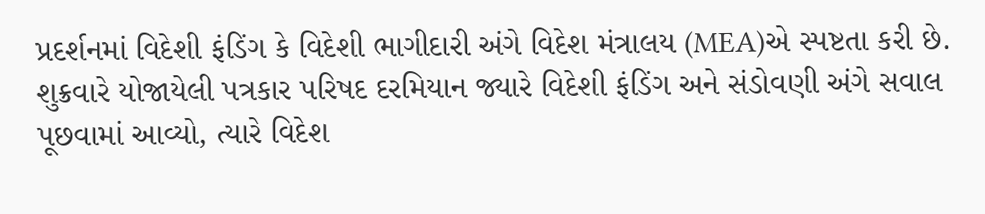પ્રદર્શનમાં વિદેશી ફંડિંગ કે વિદેશી ભાગીદારી અંગે વિદેશ મંત્રાલય (MEA)એ સ્પષ્ટતા કરી છે. શુક્રવારે યોજાયેલી પત્રકાર પરિષદ દરમિયાન જ્યારે વિદેશી ફંડિંગ અને સંડોવણી અંગે સવાલ પૂછવામાં આવ્યો, ત્યારે વિદેશ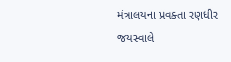મંત્રાલયના પ્રવક્તા રણધીર જયસ્વાલે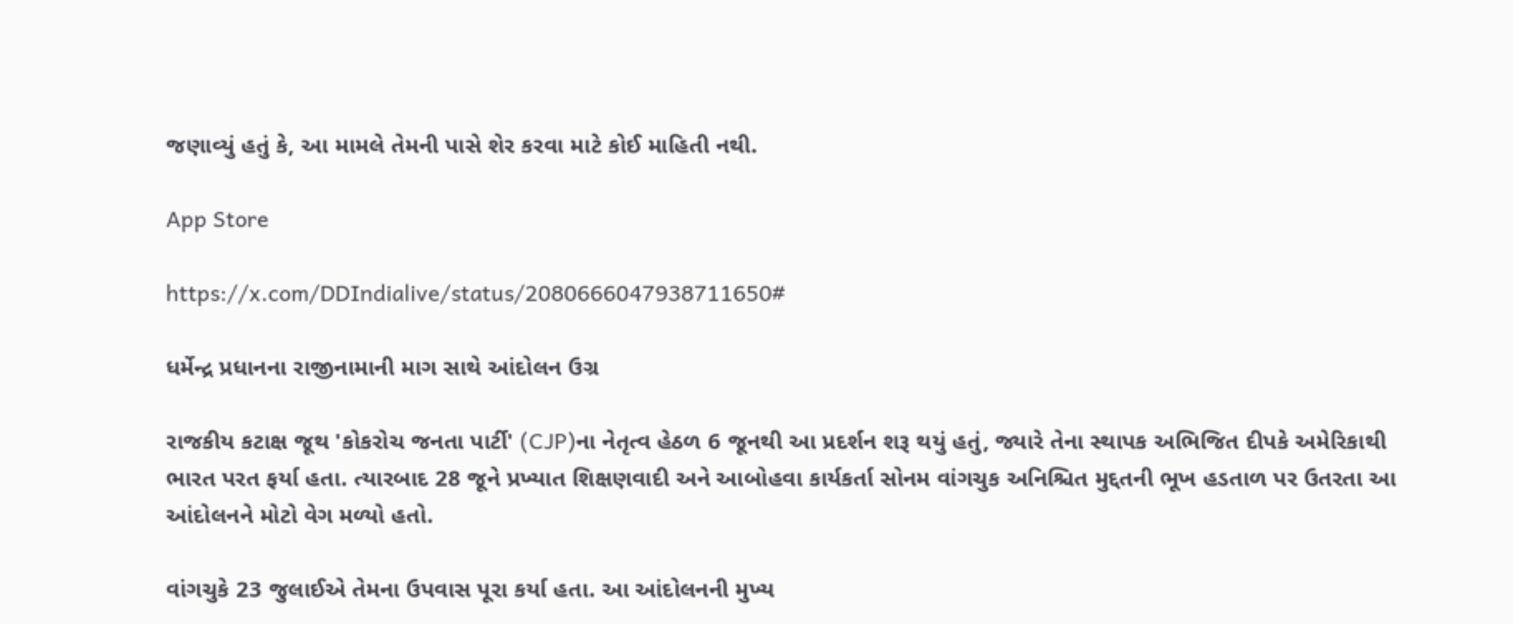જણાવ્યું હતું કે, આ મામલે તેમની પાસે શેર કરવા માટે કોઈ માહિતી નથી.

App Store

https://x.com/DDIndialive/status/2080666047938711650#

ધર્મેન્દ્ર પ્રધાનના રાજીનામાની માગ સાથે આંદોલન ઉગ્ર

રાજકીય કટાક્ષ જૂથ 'કોકરોચ જનતા પાર્ટી' (CJP)ના નેતૃત્વ હેઠળ 6 જૂનથી આ પ્રદર્શન શરૂ થયું હતું, જ્યારે તેના સ્થાપક અભિજિત દીપકે અમેરિકાથી ભારત પરત ફર્યા હતા. ત્યારબાદ 28 જૂને પ્રખ્યાત શિક્ષણવાદી અને આબોહવા કાર્યકર્તા સોનમ વાંગચુક અનિશ્ચિત મુદ્દતની ભૂખ હડતાળ પર ઉતરતા આ આંદોલનને મોટો વેગ મળ્યો હતો.

વાંગચુકે 23 જુલાઈએ તેમના ઉપવાસ પૂરા કર્યા હતા. આ આંદોલનની મુખ્ય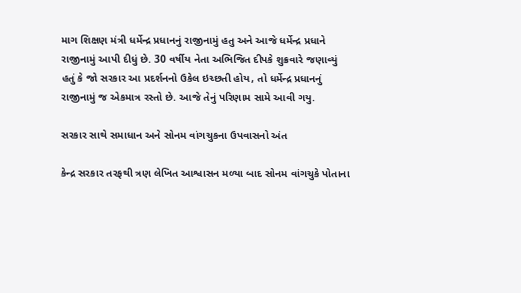માગ શિક્ષણ મંત્રી ધર્મેન્દ્ર પ્રધાનનું રાજીનામું હતુ અને આજે ધર્મેન્દ્ર પ્રધાને રાજીનામું આપી દીધું છે. 30 વર્ષીય નેતા અભિજિત દીપકે શુક્રવારે જણાવ્યું હતું કે જો સરકાર આ પ્રદર્શનનો ઉકેલ ઇચ્છતી હોય, તો ધર્મેન્દ્ર પ્રધાનનું રાજીનામું જ એકમાત્ર રસ્તો છે. આજે તેનું પરિણામ સામે આવી ગયુ.

સરકાર સાથે સમાધાન અને સોનમ વાંગચુકના ઉપવાસનો અંત

કેન્દ્ર સરકાર તરફથી ત્રણ લેખિત આશ્વાસન મળ્યા બાદ સોનમ વાંગચુકે પોતાના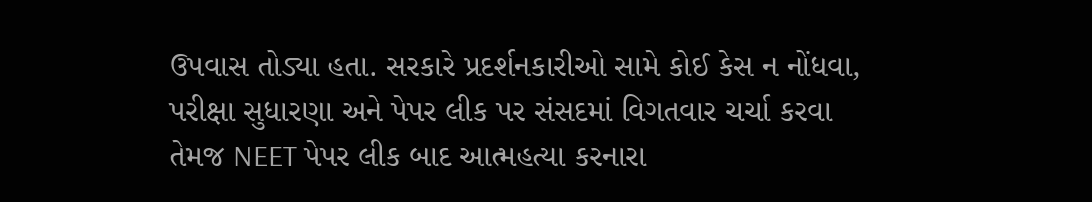ઉપવાસ તોડ્યા હતા. સરકારે પ્રદર્શનકારીઓ સામે કોઈ કેસ ન નોંધવા, પરીક્ષા સુધારણા અને પેપર લીક પર સંસદમાં વિગતવાર ચર્ચા કરવા તેમજ NEET પેપર લીક બાદ આત્મહત્યા કરનારા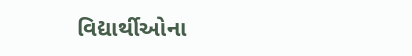વિદ્યાર્થીઓના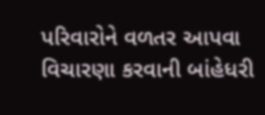પરિવારોને વળતર આપવા વિચારણા કરવાની બાંહેધરી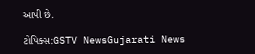આપી છે.

ટોપિક્સ:GSTV NewsGujarati News